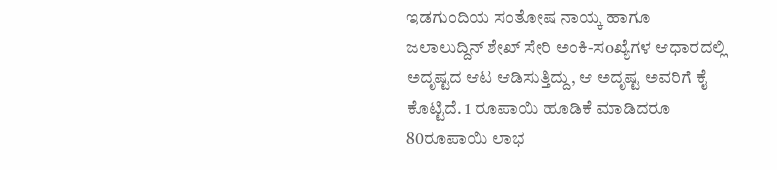ಇಡಗುಂದಿಯ ಸಂತೋಷ ನಾಯ್ಕ ಹಾಗೂ ಜಲಾಲುದ್ದಿನ್ ಶೇಖ್ ಸೇರಿ ಅಂಕಿ-ಸoಖ್ಯೆಗಳ ಆಧಾರದಲ್ಲಿ ಅದೃಷ್ಟದ ಆಟ ಆಡಿಸುತ್ತಿದ್ದು, ಆ ಅದೃಷ್ಟ ಅವರಿಗೆ ಕೈ ಕೊಟ್ಟಿದೆ. 1 ರೂಪಾಯಿ ಹೂಡಿಕೆ ಮಾಡಿದರೂ 80ರೂಪಾಯಿ ಲಾಭ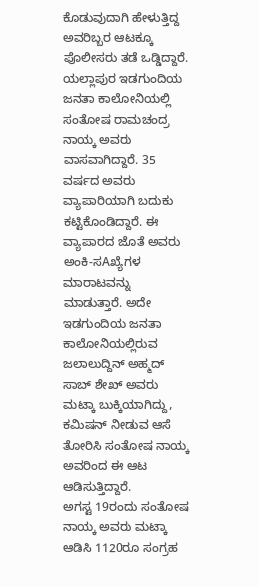ಕೊಡುವುದಾಗಿ ಹೇಳುತ್ತಿದ್ದ ಅವರಿಬ್ಬರ ಆಟಕ್ಕೂ ಪೊಲೀಸರು ತಡೆ ಒಡ್ಡಿದ್ದಾರೆ.
ಯಲ್ಲಾಪುರ ಇಡಗುಂದಿಯ ಜನತಾ ಕಾಲೋನಿಯಲ್ಲಿ ಸಂತೋಷ ರಾಮಚಂದ್ರ ನಾಯ್ಕ ಅವರು ವಾಸವಾಗಿದ್ದಾರೆ. 35 ವರ್ಷದ ಅವರು ವ್ಯಾಪಾರಿಯಾಗಿ ಬದುಕು ಕಟ್ಟಿಕೊಂಡಿದ್ದಾರೆ. ಈ ವ್ಯಾಪಾರದ ಜೊತೆ ಅವರು ಅಂಕಿ-ಸAಖ್ಯೆಗಳ ಮಾರಾಟವನ್ನು ಮಾಡುತ್ತಾರೆ. ಅದೇ ಇಡಗುಂದಿಯ ಜನತಾ ಕಾಲೋನಿಯಲ್ಲಿರುವ ಜಲಾಲುದ್ದಿನ್ ಅಹ್ಮದ್ ಸಾಬ್ ಶೇಖ್ ಅವರು ಮಟ್ಕಾ ಬುಕ್ಕಿಯಾಗಿದ್ದು, ಕಮಿಷನ್ ನೀಡುವ ಆಸೆ ತೋರಿಸಿ ಸಂತೋಷ ನಾಯ್ಕ ಅವರಿಂದ ಈ ಆಟ ಆಡಿಸುತ್ತಿದ್ದಾರೆ.
ಅಗಸ್ಟ 19ರಂದು ಸಂತೋಷ ನಾಯ್ಕ ಅವರು ಮಟ್ಕಾ ಆಡಿಸಿ 1120ರೂ ಸಂಗ್ರಹ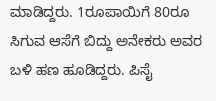ಮಾಡಿದ್ದರು. 1ರೂಪಾಯಿಗೆ 80ರೂ ಸಿಗುವ ಆಸೆಗೆ ಬಿದ್ದು ಅನೇಕರು ಅವರ ಬಳಿ ಹಣ ಹೂಡಿದ್ದರು. ಪಿಸೈ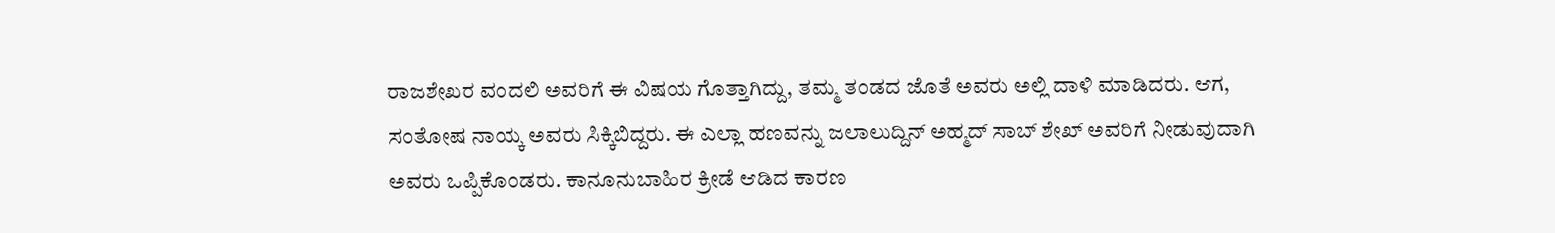ರಾಜಶೇಖರ ವಂದಲಿ ಅವರಿಗೆ ಈ ವಿಷಯ ಗೊತ್ತಾಗಿದ್ದು, ತಮ್ಮ ತಂಡದ ಜೊತೆ ಅವರು ಅಲ್ಲಿ ದಾಳಿ ಮಾಡಿದರು. ಆಗ, ಸಂತೋಷ ನಾಯ್ಕ ಅವರು ಸಿಕ್ಕಿಬಿದ್ದರು. ಈ ಎಲ್ಲಾ ಹಣವನ್ನು ಜಲಾಲುದ್ದಿನ್ ಅಹ್ಮದ್ ಸಾಬ್ ಶೇಖ್ ಅವರಿಗೆ ನೀಡುವುದಾಗಿ ಅವರು ಒಪ್ಪಿಕೊಂಡರು. ಕಾನೂನುಬಾಹಿರ ಕ್ರೀಡೆ ಆಡಿದ ಕಾರಣ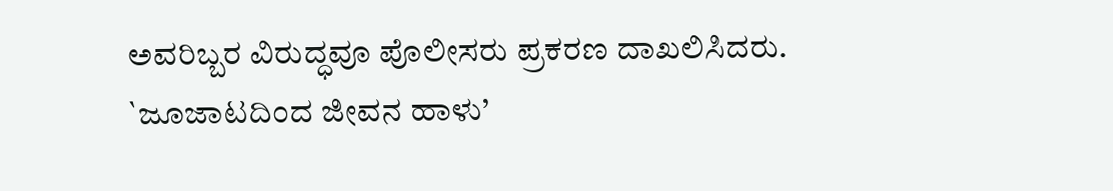ಅವರಿಬ್ಬರ ವಿರುದ್ಧವೂ ಪೊಲೀಸರು ಪ್ರಕರಣ ದಾಖಲಿಸಿದರು.
`ಜೂಜಾಟದಿಂದ ಜೀವನ ಹಾಳು’